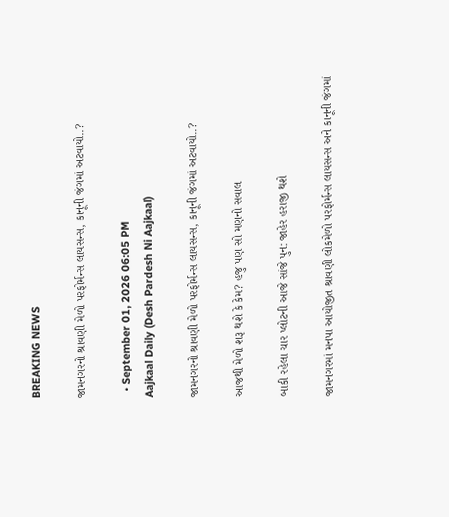BREAKING NEWS

જામનગરનો શ્રાવણી મેળો પરફોર્મન્સ લાયસન્સ, કાનૂની જંગમાં અટવાયો..?

  • September 01, 2026 06:05 PM
Aajkaal Daily (Desh Pardesh Ni Aajkaal)

જામનગરનો શ્રાવણી મેળો પરફોર્મન્સ લાયસન્સ, કાનૂની જંગમાં અટવાયો..?

આજથી મેળો શરૂ થશે કે કેમ? હજુ પણ સો મણનો સવાલ

બાકી રહેલા ચાર પ્લોટની આજે સાંજે પુન: જાહેર હરાજી થશે

જામનગરમાં મનપા આયોજીત શ્રાવણી લોકમેળો પરફોર્મન્સ લાયસન્સ અને કાનૂની જંગમાં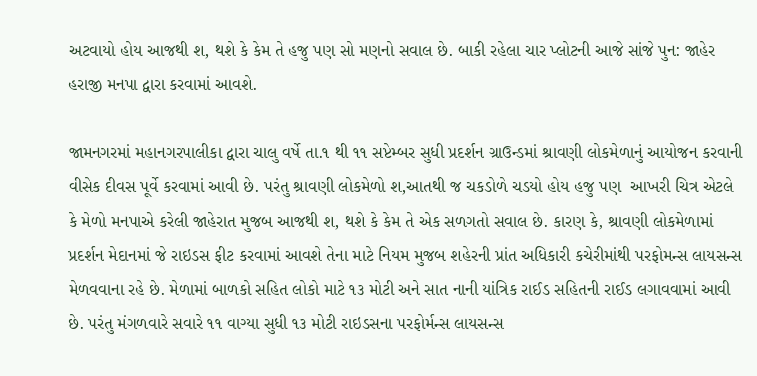અટવાયો હોય આજથી શ‚ થશે કે કેમ તે હજુ પણ સો મણનો સવાલ છે. બાકી રહેલા ચાર પ્લોટની આજે સાંજે પુન: જાહેર હરાજી મનપા દ્વારા કરવામાં આવશે.

જામનગરમાં મહાનગરપાલીકા દ્વારા ચાલુ વર્ષે તા.૧ થી ૧૧ સપ્ટેમ્બર સુધી પ્રદર્શન ગ્રાઉન્ડમાં શ્રાવણી લોકમેળાનું આયોજન કરવાની વીસેક દીવસ પૂર્વે કરવામાં આવી છે. પરંતુ શ્રાવણી લોકમેળો શ‚આતથી જ ચકડોળે ચડયો હોય હજુ પણ  આખરી ચિત્ર એટલે કે મેળો મનપાએ કરેલી જાહેરાત મુજબ આજથી શ‚ થશે કે કેમ તે એક સળગતો સવાલ છે. કારણ કે, શ્રાવણી લોકમેળામાં પ્રદર્શન મેદાનમાં જે રાઇડસ ફીટ કરવામાં આવશે તેના માટે નિયમ મુજબ શહેરની પ્રાંત અધિકારી કચેરીમાંથી પરફોમન્સ લાયસન્સ મેળવવાના રહે છે. મેળામાં બાળકો સહિત લોકો માટે ૧૩ મોટી અને સાત નાની યાંત્રિક રાઈડ સહિતની રાઈડ લગાવવામાં આવી છે. પરંતુ મંગળવારે સવારે ૧૧ વાગ્યા સુધી ૧૩ મોટી રાઇડસના પરફોર્મન્સ લાયસન્સ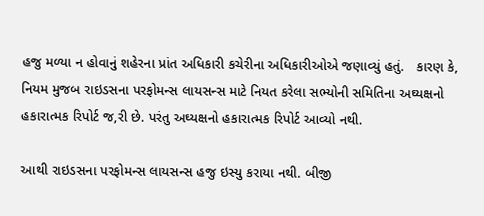હજુ મળ્યા ન હોવાનું શહેરના પ્રાંત અધિકારી કચેરીના અધિકારીઓએ જણાવ્યું હતું.   કારણ કે, નિયમ મુજબ રાઇડસના પરફોમન્સ લાયસન્સ માટે નિયત કરેલા સભ્યોની સમિતિના અઘ્યક્ષનો હકારાત્મક રિપોર્ટ જ‚રી છે. પરંતુ અઘ્યક્ષનો હકારાત્મક રિપોર્ટ આવ્યો નથી.

આથી રાઇડસના પરફોમન્સ લાયસન્સ હજુ ઇસ્યુ કરાયા નથી. બીજી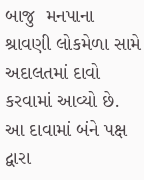બાજુ  મનપાના શ્રાવણી લોકમેળા સામે અદાલતમાં દાવો કરવામાં આવ્યો છે. આ દાવામાં બંને પક્ષ દ્વારા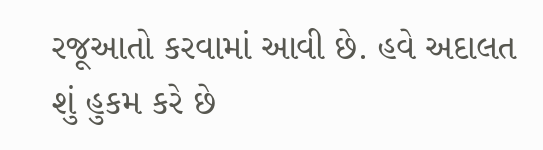રજૂઆતો કરવામાં આવી છે. હવે અદાલત શું હુકમ કરે છે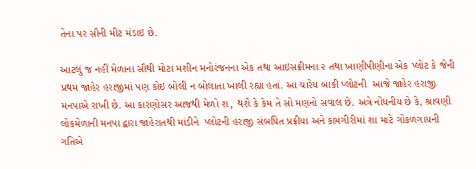તેના પર સૌની મીટ મંડાઇ છે.

આટલું જ નહીં મેળાના સૌથી મોટા મશીન મનોરંજનના એક તથા આઇસક્રીમના ૨ તથા ખાણીપીણીના એક પ્લોટ કે જેની પ્રથમ જાહેર હરાજીમાં પણ કોઇ બોલી ન બોલાતા ખાલી રહ્યા હતાં. આ ચારેય બાકી પ્લોટની  આજે જાહેર હરાજી મનપાએ રાખી છે. આ કારણોસર આજથી મેળો શ‚ થશે કે કેમ તે સો મણનો સવાલ છે. અત્રે નોંધનીય છે કે, શ્રાવણી લોકમેળાની મનપા દ્વારા જાહેરાતથી માંડીને  પ્લોટની હરાજી સંબધિત પ્રક્રીયા અને કામગીરીમાં શા માટે ગોકળગાયની ગતિએ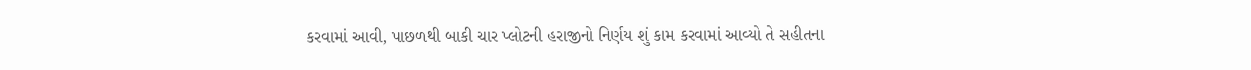કરવામાં આવી, પાછળથી બાકી ચાર પ્લોટની હરાજીનો નિર્ણય શું કામ કરવામાં આવ્યો તે સહીતના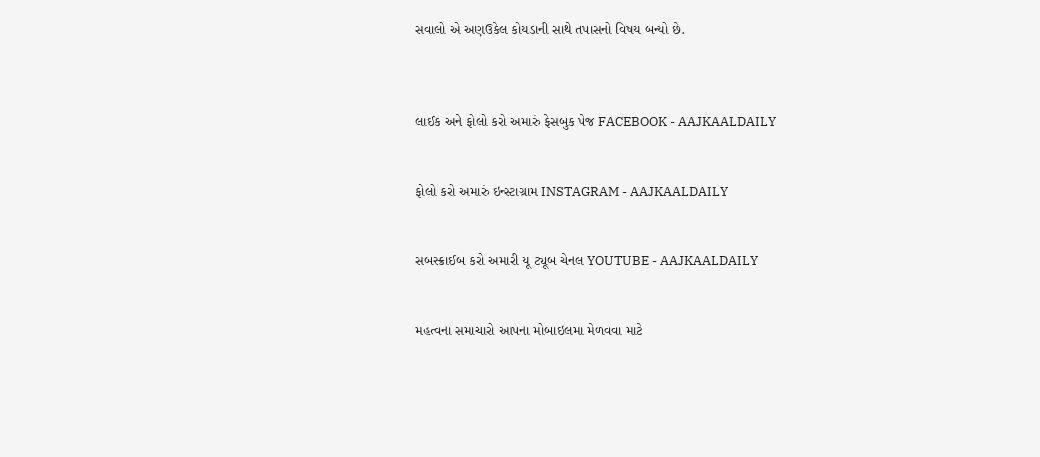સવાલો એ અણઉકેલ કોયડાની સાથે તપાસનો વિષય બન્યો છે.



લાઈક અને ફોલો કરો અમારું ફેસબુક પેજ FACEBOOK - AAJKAALDAILY


ફોલો કરો અમારું ઇન્સ્ટાગ્રામ INSTAGRAM - AAJKAALDAILY


સબસ્ક્રાઈબ કરો અમારી યૂ ટ્યૂબ ચેનલ YOUTUBE - AAJKAALDAILY


મહત્વના સમાચારો આપના મોબાઇલમા મેળવવા માટે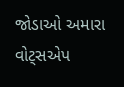જોડાઓ અમારા વોટ્સએપ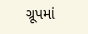ગ્રૂપમાં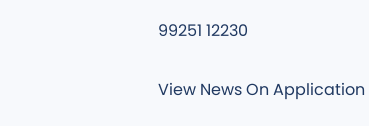99251 12230

View News On Application